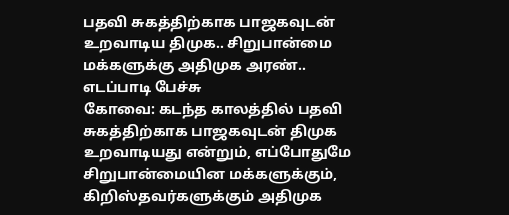பதவி சுகத்திற்காக பாஜகவுடன் உறவாடிய திமுக.. சிறுபான்மை மக்களுக்கு அதிமுக அரண்.. எடப்பாடி பேச்சு
கோவை: கடந்த காலத்தில் பதவி சுகத்திற்காக பாஜகவுடன் திமுக உறவாடியது என்றும், எப்போதுமே சிறுபான்மையின மக்களுக்கும், கிறிஸ்தவர்களுக்கும் அதிமுக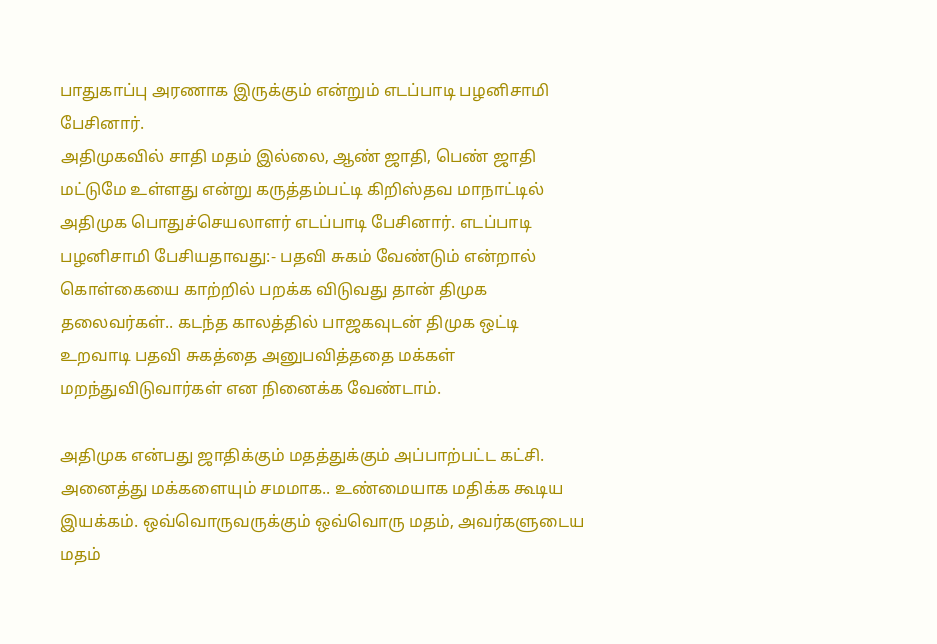பாதுகாப்பு அரணாக இருக்கும் என்றும் எடப்பாடி பழனிசாமி பேசினார்.
அதிமுகவில் சாதி மதம் இல்லை, ஆண் ஜாதி, பெண் ஜாதி மட்டுமே உள்ளது என்று கருத்தம்பட்டி கிறிஸ்தவ மாநாட்டில் அதிமுக பொதுச்செயலாளர் எடப்பாடி பேசினார். எடப்பாடி பழனிசாமி பேசியதாவது:- பதவி சுகம் வேண்டும் என்றால் கொள்கையை காற்றில் பறக்க விடுவது தான் திமுக தலைவர்கள்.. கடந்த காலத்தில் பாஜகவுடன் திமுக ஒட்டி உறவாடி பதவி சுகத்தை அனுபவித்ததை மக்கள் மறந்துவிடுவார்கள் என நினைக்க வேண்டாம்.

அதிமுக என்பது ஜாதிக்கும் மதத்துக்கும் அப்பாற்பட்ட கட்சி. அனைத்து மக்களையும் சமமாக.. உண்மையாக மதிக்க கூடிய இயக்கம். ஒவ்வொருவருக்கும் ஒவ்வொரு மதம், அவர்களுடைய மதம்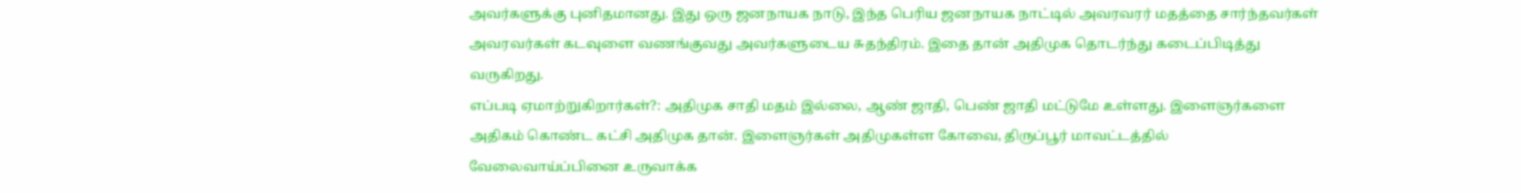அவர்களுக்கு புனிதமானது. இது ஒரு ஜனநாயக நாடு, இந்த பெரிய ஜனநாயக நாட்டில் அவரவரர் மதத்தை சார்ந்தவர்கள் அவரவர்கள் கடவுளை வணங்குவது அவர்களுடைய சுதந்திரம். இதை தான் அதிமுக தொடர்ந்து கடைப்பிடித்து வருகிறது.
எப்படி ஏமாற்றுகிறார்கள்?: அதிமுக சாதி மதம் இல்லை, ஆண் ஜாதி, பெண் ஜாதி மட்டுமே உள்ளது. இளைஞர்களை அதிகம் கொண்ட கட்சி அதிமுக தான். இளைஞர்கள் அதிமுகள்ள கோவை, திருப்பூர் மாவட்டத்தில் வேலைவாய்ப்பினை உருவாக்க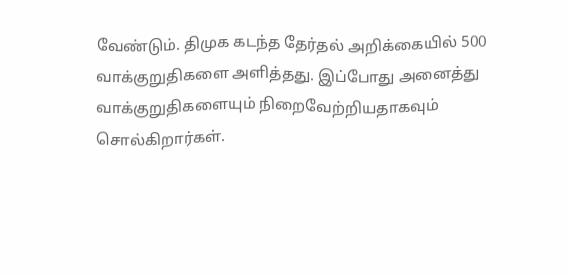வேண்டும். திமுக கடந்த தேர்தல் அறிக்கையில் 500 வாக்குறுதிகளை அளித்தது. இப்போது அனைத்து வாக்குறுதிகளையும் நிறைவேற்றியதாகவும் சொல்கிறார்கள்.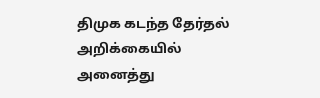திமுக கடந்த தேர்தல் அறிக்கையில் அனைத்து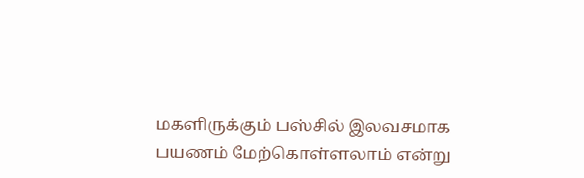மகளிருக்கும் பஸ்சில் இலவசமாக பயணம் மேற்கொள்ளலாம் என்று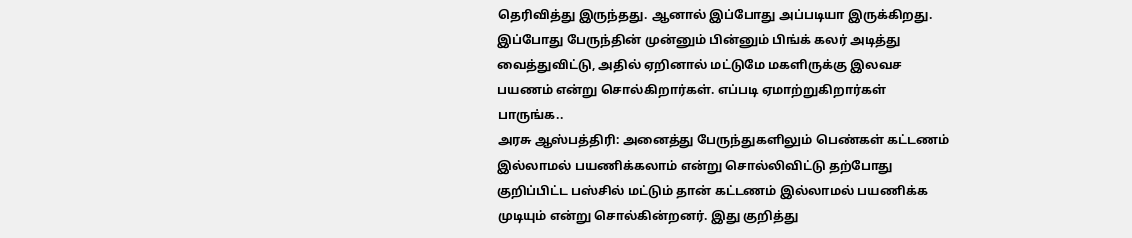தெரிவித்து இருந்தது. ஆனால் இப்போது அப்படியா இருக்கிறது. இப்போது பேருந்தின் முன்னும் பின்னும் பிங்க் கலர் அடித்து வைத்துவிட்டு, அதில் ஏறினால் மட்டுமே மகளிருக்கு இலவச பயணம் என்று சொல்கிறார்கள். எப்படி ஏமாற்றுகிறார்கள் பாருங்க..
அரசு ஆஸ்பத்திரி: அனைத்து பேருந்துகளிலும் பெண்கள் கட்டணம் இல்லாமல் பயணிக்கலாம் என்று சொல்லிவிட்டு தற்போது குறிப்பிட்ட பஸ்சில் மட்டும் தான் கட்டணம் இல்லாமல் பயணிக்க முடியும் என்று சொல்கின்றனர். இது குறித்து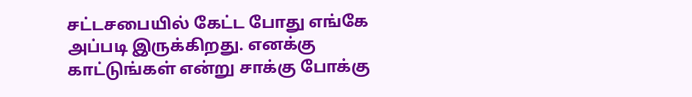சட்டசபையில் கேட்ட போது எங்கே அப்படி இருக்கிறது. எனக்கு காட்டுங்கள் என்று சாக்கு போக்கு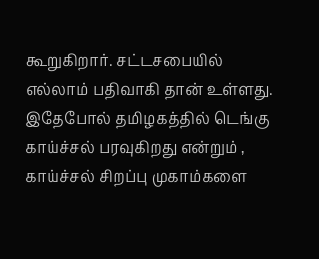கூறுகிறார். சட்டசபையில் எல்லாம் பதிவாகி தான் உள்ளது.
இதேபோல் தமிழகத்தில் டெங்கு காய்ச்சல் பரவுகிறது என்றும் , காய்ச்சல் சிறப்பு முகாம்களை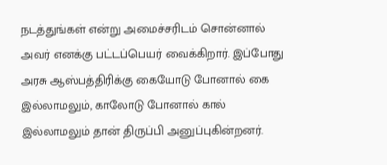நடத்துங்கள் என்று அமைச்சரிடம் சொன்னால் அவர் எனக்கு பட்டப்பெயர் வைக்கிறார். இப்போது அரசு ஆஸ்பத்திரிக்கு கையோடு போனால் கை இல்லாமலும், காலோடு போனால் கால் இல்லாமலும் தான் திருப்பி அனுப்புகின்றனர்.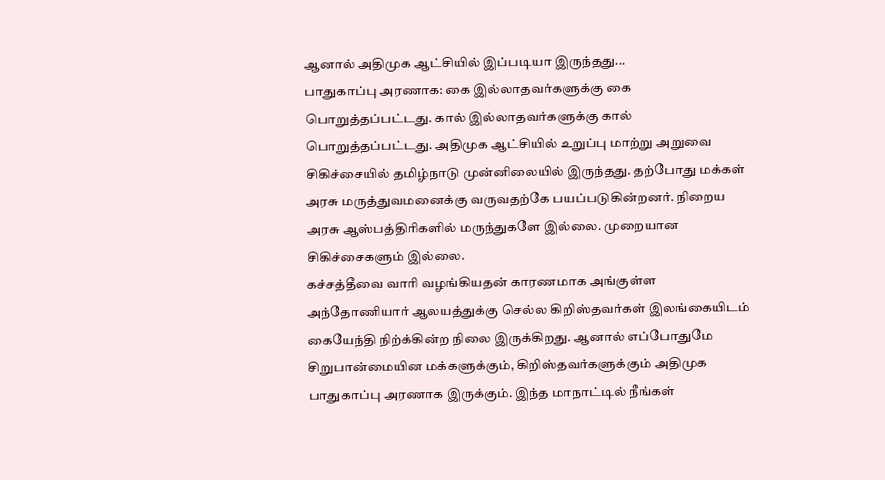ஆனால் அதிமுக ஆட்சியில் இப்படியா இருந்தது...
பாதுகாப்பு அரணாக: கை இல்லாதவர்களுக்கு கை பொறுத்தப்பட்டது. கால் இல்லாதவர்களுக்கு கால் பொறுத்தப்பட்டது. அதிமுக ஆட்சியில் உறுப்பு மாற்று அறுவை சிகிச்சையில் தமிழ்நாடு முன்னிலையில் இருந்தது. தற்போது மக்கள் அரசு மருத்துவமனைக்கு வருவதற்கே பயப்படுகின்றனர். நிறைய அரசு ஆஸ்பத்திரிகளில் மருந்துகளே இல்லை. முறையான சிகிச்சைகளும் இல்லை.
கச்சத்தீவை வாரி வழங்கியதன் காரணமாக அங்குள்ள அந்தோணியார் ஆலயத்துக்கு செல்ல கிறிஸ்தவர்கள் இலங்கையிடம் கையேந்தி நிற்க்கின்ற நிலை இருக்கிறது. ஆனால் எப்போதுமே சிறுபான்மையின மக்களுக்கும், கிறிஸ்தவர்களுக்கும் அதிமுக பாதுகாப்பு அரணாக இருக்கும். இந்த மாநாட்டில் நீங்கள்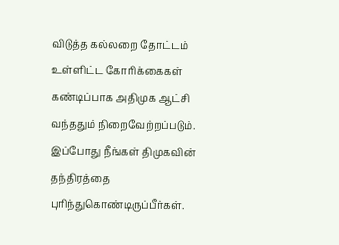விடுத்த கல்லறை தோட்டம் உள்ளிட்ட கோரிக்கைகள் கண்டிப்பாக அதிமுக ஆட்சி வந்ததும் நிறைவேற்றப்படும். இப்போது நீங்கள் திமுகவின் தந்திரத்தை புரிந்துகொண்டிருப்பீர்கள்.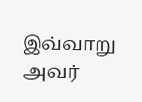இவ்வாறு அவர்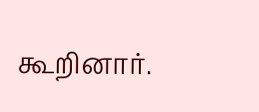கூறினார்.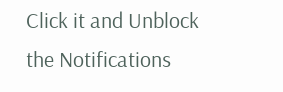Click it and Unblock the Notifications